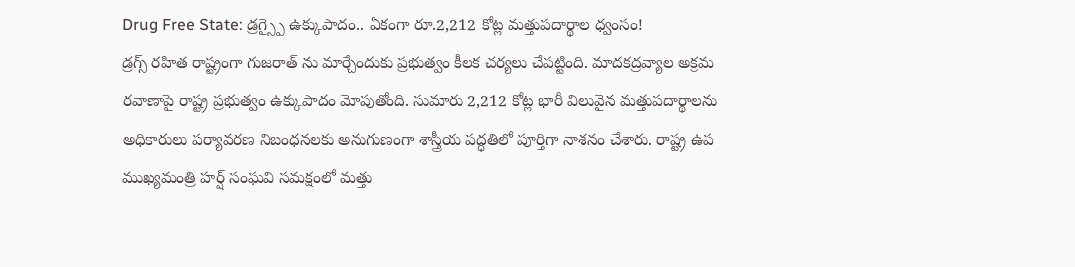Drug Free State: డ్రగ్స్పై ఉక్కుపాదం.. ఏకంగా రూ.2,212 కోట్ల మత్తుపదార్థాల ధ్వంసం!
డ్రగ్స్ రహిత రాష్ట్రంగా గుజరాత్ ను మార్చేందుకు ప్రభుత్వం కీలక చర్యలు చేపట్టింది. మాదకద్రవ్యాల అక్రమ రవాణాపై రాష్ట్ర ప్రభుత్వం ఉక్కుపాదం మోపుతోంది. సుమారు 2,212 కోట్ల భారీ విలువైన మత్తుపదార్థాలను అధికారులు పర్యావరణ నిబంధనలకు అనుగుణంగా శాస్త్రీయ పద్ధతిలో పూర్తిగా నాశనం చేశారు. రాష్ట్ర ఉప ముఖ్యమంత్రి హర్ష్ సంఘవి సమక్షంలో మత్తు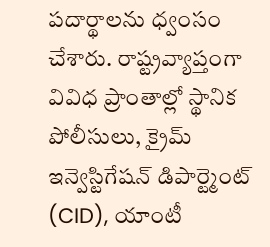పదార్థాలను ధ్వంసం చేశారు. రాష్ట్రవ్యాప్తంగా వివిధ ప్రాంతాల్లో స్థానిక పోలీసులు, క్రైమ్ ఇన్వెస్టిగేషన్ డిపార్ట్మెంట్ (CID), యాంటీ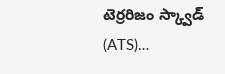టెర్రరిజం స్క్వాడ్ (ATS)…